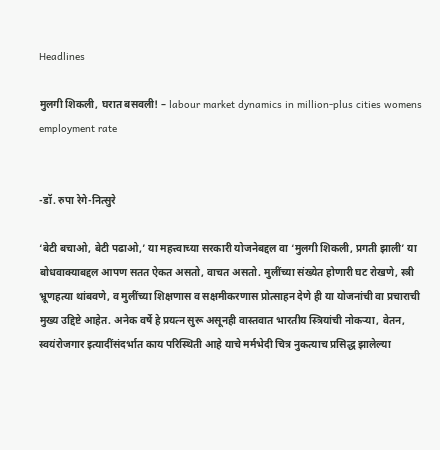Headlines

मुलगी शिकली, घरात बसवली! – labour market dynamics in million-plus cities womens employment rate


-डॉ. रुपा रेगे-नित्सुरे

‘बेटी बचाओ, बेटी पढाओ,’ या महत्त्वाच्या सरकारी योजनेबद्दल वा ‘मुलगी शिकली, प्रगती झाली’ या बोधवाक्याबद्दल आपण सतत ऐकत असतो, वाचत असतो. मुलींच्या संख्येत होणारी घट रोखणे, स्त्री भ्रूणहत्या थांबवणे, व मुलींच्या शिक्षणास व सक्षमीकरणास प्रोत्साहन देणे ही या योजनांची वा प्रचाराची मुख्य उद्दिष्टे आहेत. अनेक वर्षे हे प्रयत्न सुरू असूनही वास्तवात भारतीय स्त्रियांची नोकऱ्या, वेतन, स्वयंरोजगार इत्यादींसंदर्भात काय परिस्थिती आहे याचे मर्मभेदी चित्र नुकत्याच प्रसिद्ध झालेल्या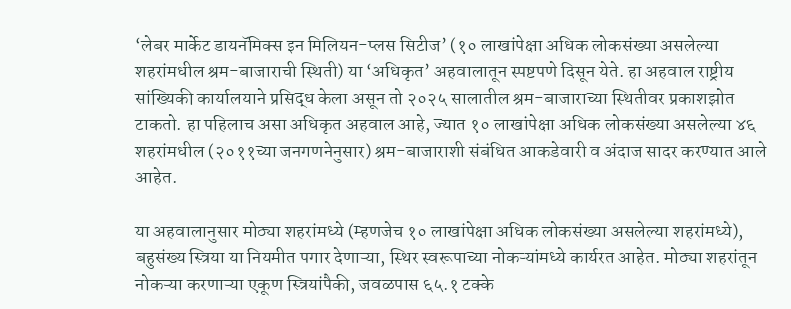‘लेबर मार्केट डायनॅमिक्स इन मिलियन-प्लस सिटीज’ (१० लाखांपेक्षा अधिक लोकसंख्या असलेल्या शहरांमधील श्रम-बाजाराची स्थिती) या ‘अधिकृत’ अहवालातून स्पष्टपणे दिसून येते. हा अहवाल राष्ट्रीय सांख्यिकी कार्यालयाने प्रसिद्ध केला असून तो २०२५ सालातील श्रम-बाजाराच्या स्थितीवर प्रकाशझोत टाकतो. हा पहिलाच असा अधिकृत अहवाल आहे, ज्यात १० लाखांपेक्षा अधिक लोकसंख्या असलेल्या ४६ शहरांमधील (२०११च्या जनगणनेनुसार) श्रम-बाजाराशी संबंधित आकडेवारी व अंदाज सादर करण्यात आले आहेत.

या अहवालानुसार मोठ्या शहरांमध्ये (म्हणजेच १० लाखांपेक्षा अधिक लोकसंख्या असलेल्या शहरांमध्ये), बहुसंख्य स्त्रिया या नियमीत पगार देणाऱ्या, स्थिर स्वरूपाच्या नोकऱ्यांमध्ये कार्यरत आहेत. मोठ्या शहरांतून नोकऱ्या करणाऱ्या एकूण स्त्रियांपैकी, जवळपास ६५.१ टक्के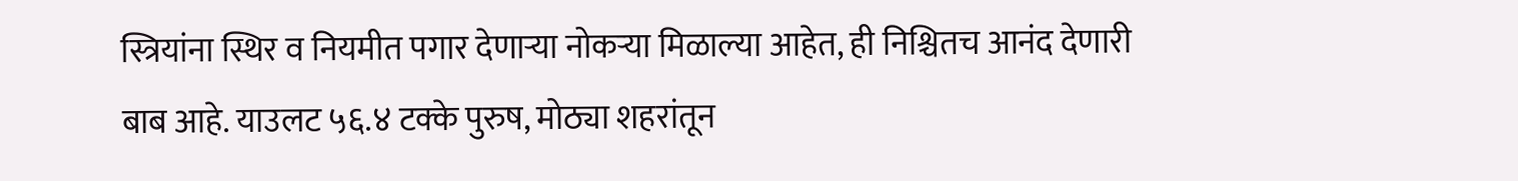स्त्रियांना स्थिर व नियमीत पगार देणाऱ्या नोकऱ्या मिळाल्या आहेत, ही निश्चितच आनंद देणारी बाब आहे. याउलट ५६.४ टक्के पुरुष, मोठ्या शहरांतून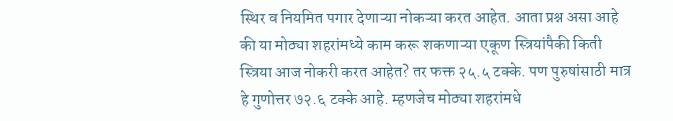स्थिर व नियमित पगार देणाऱ्या नोकऱ्या करत आहेत. आता प्रश्न असा आहे की या मोठ्या शहरांमध्ये काम करू शकणाऱ्या एकूण स्त्रियांपैकी किती स्त्रिया आज नोकरी करत आहेत? तर फक्त २५.५ टक्के. पण पुरुषांसाठी मात्र हे गुणोत्तर ७२.६ टक्के आहे. म्हणजेच मोठ्या शहरांमधे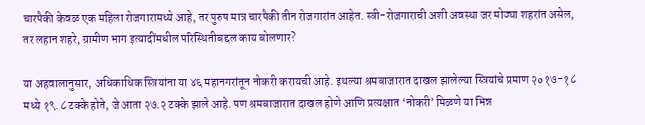चारपैकी केवळ एक महिला रोजगारामध्ये आहे, तर पुरुष मात्र चारपैकी तीन रोजगारांत आहेत. स्त्री-रोजगाराची अशी अवस्था जर मोठ्या शहरांत असेल, तर लहान शहरे, ग्रामीण भाग इत्यादींमधील परिस्थितीबद्दल काय बोलणार?

या अहवालानुसार, अधिकाधिक स्त्रियांना या ४६ महानगरांतून नोकरी करायची आहे. इथल्या श्रमबाजारात दाखल झालेल्या स्त्रियांचे प्रमाण २०१७-१८ मध्ये १९.८ टक्के होते, जे आता २७.२ टक्के झाले आहे. पण श्रमबाजारात दाखल होणे आणि प्रत्यक्षात ‘नोकरी’ मिळणे या भिन्न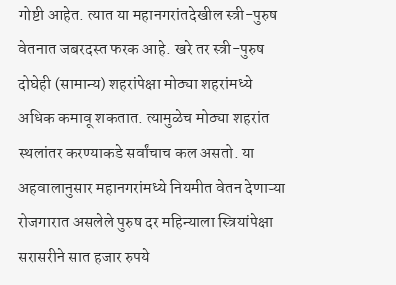गोष्टी आहेत. त्यात या महानगरांतदेखील स्त्री-पुरुष वेतनात जबरदस्त फरक आहे. खरे तर स्त्री-पुरुष दोघेही (सामान्य) शहरांपेक्षा मोठ्या शहरांमध्ये अधिक कमावू शकतात. त्यामुळेच मोठ्या शहरांत स्थलांतर करण्याकडे सर्वांचाच कल असतो. या अहवालानुसार महानगरांमध्ये नियमीत वेतन देणाऱ्या रोजगारात असलेले पुरुष दर महिन्याला स्त्रियांपेक्षा सरासरीने सात हजार रुपये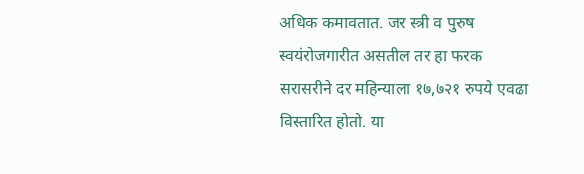अधिक कमावतात. जर स्त्री व पुरुष स्वयंरोजगारीत असतील तर हा फरक सरासरीने दर महिन्याला १७,७२१ रुपये एवढा विस्तारित होतो. या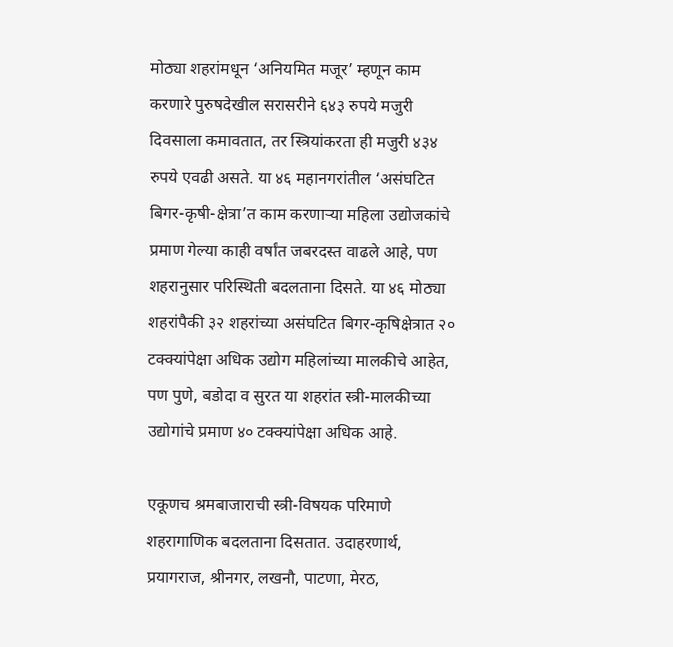मोठ्या शहरांमधून ‘अनियमित मजूर’ म्हणून काम करणारे पुरुषदेखील सरासरीने ६४३ रुपये मजुरी दिवसाला कमावतात, तर स्त्रियांकरता ही मजुरी ४३४ रुपये एवढी असते. या ४६ महानगरांतील ‘असंघटित बिगर-कृषी-क्षेत्रा’त काम करणाऱ्या महिला उद्योजकांचे प्रमाण गेल्या काही वर्षांत जबरदस्त वाढले आहे, पण शहरानुसार परिस्थिती बदलताना दिसते. या ४६ मोठ्या शहरांपैकी ३२ शहरांच्या असंघटित बिगर-कृषिक्षेत्रात २० टक्क्यांपेक्षा अधिक उद्योग महिलांच्या मालकीचे आहेत, पण पुणे, बडोदा व सुरत या शहरांत स्त्री-मालकीच्या उद्योगांचे प्रमाण ४० टक्क्यांपेक्षा अधिक आहे.

एकूणच श्रमबाजाराची स्त्री-विषयक परिमाणे शहरागाणिक बदलताना दिसतात. उदाहरणार्थ, प्रयागराज, श्रीनगर, लखनौ, पाटणा, मेरठ,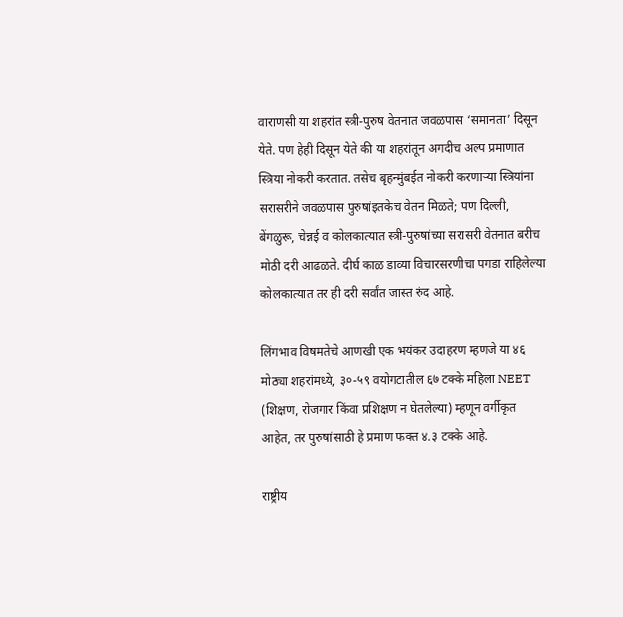वाराणसी या शहरांत स्त्री-पुरुष वेतनात जवळपास ‘समानता’ दिसून येते. पण हेही दिसून येते की या शहरांतून अगदीच अल्प प्रमाणात स्त्रिया नोकरी करतात. तसेच बृहन्मुंबईत नोकरी करणाऱ्या स्त्रियांना सरासरीने जवळपास पुरुषांइतकेच वेतन मिळते; पण दिल्ली, बेंगळुरू, चेन्नई व कोलकात्यात स्त्री-पुरुषांच्या सरासरी वेतनात बरीच मोठी दरी आढळते. दीर्घ काळ डाव्या विचारसरणीचा पगडा राहिलेल्या कोलकात्यात तर ही दरी सर्वांत जास्त रुंद आहे.

लिंगभाव विषमतेचे आणखी एक भयंकर उदाहरण म्हणजे या ४६ मोठ्या शहरांमध्ये, ३०-५९ वयोगटातील ६७ टक्के महिला NEET (शिक्षण, रोजगार किंवा प्रशिक्षण न घेतलेल्या) म्हणून वर्गीकृत आहेत, तर पुरुषांसाठी हे प्रमाण फक्त ४.३ टक्के आहे.

राष्ट्रीय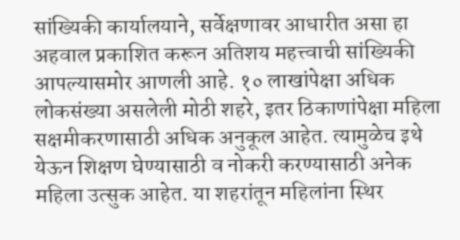सांख्यिकी कार्यालयाने, सर्वेक्षणावर आधारीत असा हा अहवाल प्रकाशित करून अतिशय महत्त्वाची सांख्यिकी आपल्यासमोर आणली आहे. १० लाखांपेक्षा अधिक लोकसंख्या असलेली मोठी शहरे, इतर ठिकाणांपेक्षा महिला सक्षमीकरणासाठी अधिक अनुकूल आहेत. त्यामुळेच इथे येऊन शिक्षण घेण्यासाठी व नोकरी करण्यासाठी अनेक महिला उत्सुक आहेत. या शहरांतून महिलांना स्थिर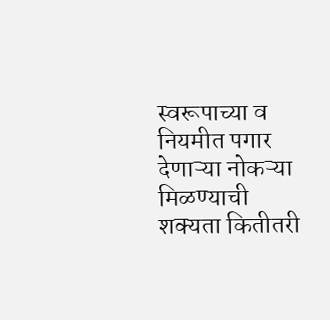स्वरूपाच्या व नियमीत पगार देणाऱ्या नोकऱ्या मिळण्याची शक्यता कितीतरी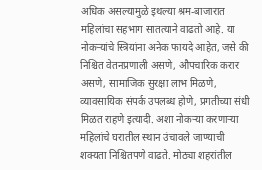अधिक असल्यामुळे इथल्या श्रम-बाजारात महिलांचा सहभाग सातत्याने वाढतो आहे. या नोकऱ्यांचे स्त्रियांना अनेक फायदे आहेत, जसे की निश्चित वेतनप्रणाली असणे, औपचारिक करार असणे, सामाजिक सुरक्षा लाभ मिळणे, व्यावसायिक संपर्क उपलब्ध होणे, प्रगतीच्या संधी मिळत राहणे इत्यादी. अशा नोकऱ्या करणाऱ्या महिलांचे घरातील स्थान उंचावले जाण्याची शक्यता निश्चितपणे वाढते. मोठ्या शहरांतील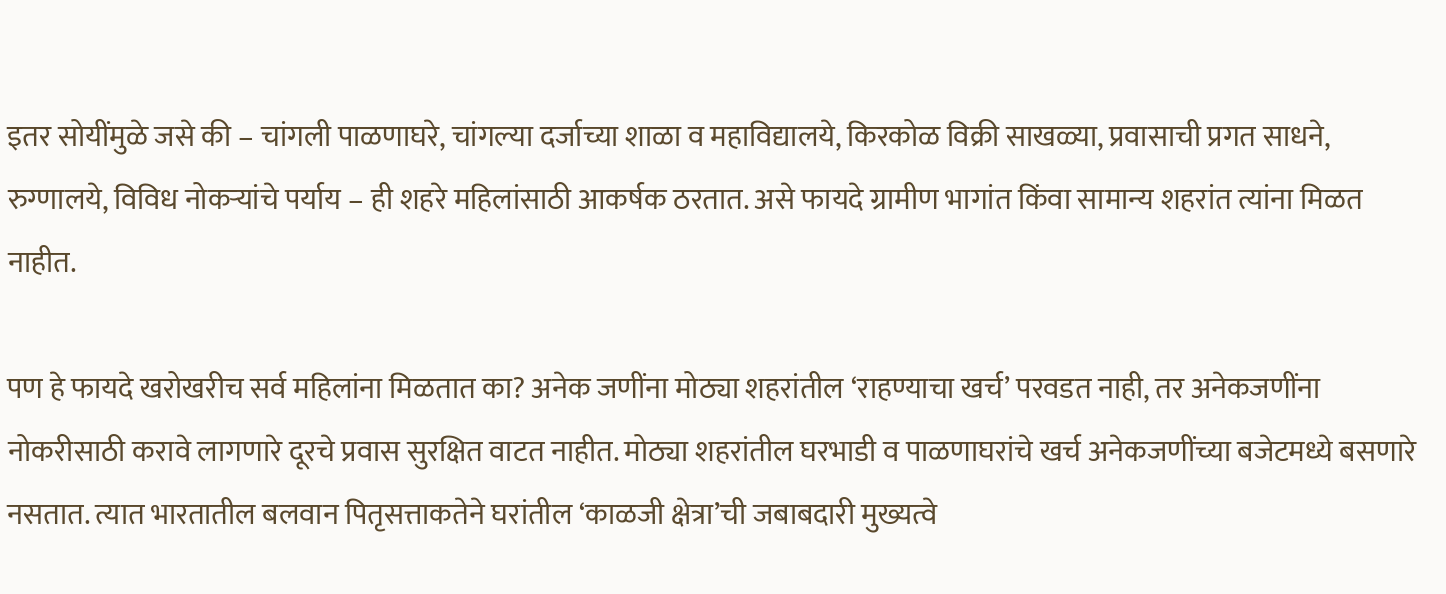इतर सोयींमुळे जसे की – चांगली पाळणाघरे, चांगल्या दर्जाच्या शाळा व महाविद्यालये, किरकोळ विक्री साखळ्या, प्रवासाची प्रगत साधने, रुग्णालये, विविध नोकऱ्यांचे पर्याय – ही शहरे महिलांसाठी आकर्षक ठरतात. असे फायदे ग्रामीण भागांत किंवा सामान्य शहरांत त्यांना मिळत नाहीत.

पण हे फायदे खरोखरीच सर्व महिलांना मिळतात का? अनेक जणींना मोठ्या शहरांतील ‘राहण्याचा खर्च’ परवडत नाही, तर अनेकजणींना नोकरीसाठी करावे लागणारे दूरचे प्रवास सुरक्षित वाटत नाहीत. मोठ्या शहरांतील घरभाडी व पाळणाघरांचे खर्च अनेकजणींच्या बजेटमध्ये बसणारे नसतात. त्यात भारतातील बलवान पितृसत्ताकतेने घरांतील ‘काळजी क्षेत्रा’ची जबाबदारी मुख्यत्वे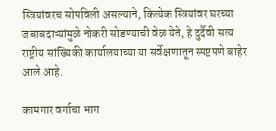स्त्रियांवरच सोपविली असल्याने, कित्येक स्त्रियांवर घरच्या जबाबदाऱ्यांमुळे नोकरी सोडण्याची वेळ येते, हे दुर्दैवी सत्य राष्ट्रीय सांख्यिकी कार्यालयाच्या या सर्वेक्षणातून स्पष्टपणे बाहेर आले आहे.

कामगार वर्गाचा भाग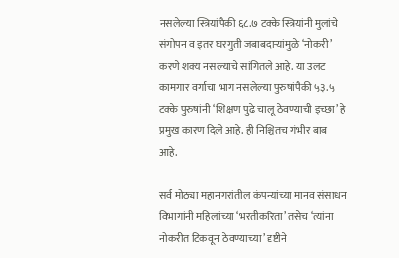नसलेल्या स्त्रियांपैकी ६८.७ टक्के स्त्रियांनी मुलांचे संगोपन व इतर घरगुती जबाबदाऱ्यांमुळे ‘नोकरी’ करणे शक्य नसल्याचे सांगितले आहे. या उलट कामगार वर्गाचा भाग नसलेल्या पुरुषांपैकी ५३.५ टक्के पुरुषांनी ‘शिक्षण पुढे चालू ठेवण्याची इच्छा’ हे प्रमुख कारण दिले आहे. ही निश्चितच गंभीर बाब आहे.

सर्व मोठ्या महानगरांतील कंपन्यांच्या मानव संसाधन विभागांनी महिलांच्या ‘भरतीकरिता’ तसेच ‘त्यांना नोकरीत टिकवून ठेवण्याच्या’ दृष्टीने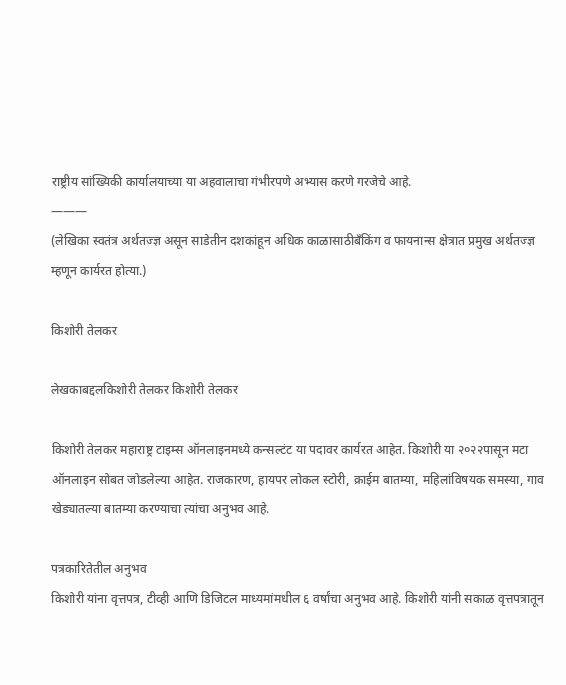राष्ट्रीय सांख्यिकी कार्यालयाच्या या अहवालाचा गंभीरपणे अभ्यास करणे गरजेचे आहे.
———
(लेखिका स्वतंत्र अर्थतज्ज्ञ असून साडेतीन दशकांहून अधिक काळासाठीबँकिंग व फायनान्स क्षेत्रात प्रमुख अर्थतज्ज्ञ म्हणून कार्यरत होत्या.)

किशोरी तेलकर

लेखकाबद्दलकिशोरी तेलकर किशोरी तेलकर

किशोरी तेलकर महाराष्ट्र टाइम्स ऑनलाइनमध्ये कन्सल्टंट या पदावर कार्यरत आहेत. किशोरी या २०२२पासून मटा ऑनलाइन सोबत जोडलेल्या आहेत. राजकारण, हायपर लोकल स्टोरी, क्राईम बातम्या, महिलांविषयक समस्या, गाव खेड्यातल्या बातम्या करण्याचा त्यांचा अनुभव आहे.

पत्रकारितेतील अनुभव
किशोरी यांना वृत्तपत्र, टीव्ही आणि डिजिटल माध्यमांमधील ६ वर्षांचा अनुभव आहे. किशोरी यांनी सकाळ वृत्तपत्रातून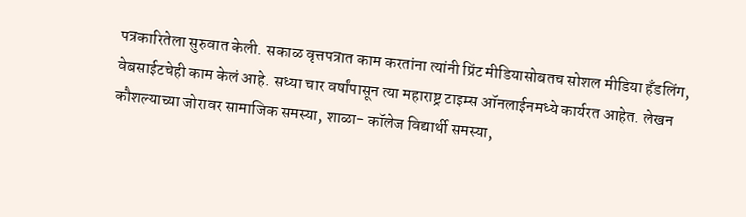पत्रकारितेला सुरुवात केली. सकाळ वृत्तपत्रात काम करतांना त्यांनी प्रिंट मीडियासोबतच सोशल मीडिया हॅंडलिंग, वेबसाईटचेही काम केलं आहे. सध्या चार वर्षांपासून त्या महाराष्ट्र टाइम्स ऑनलाईनमध्ये कार्यरत आहेत. लेखन कौशल्याच्या जोरावर सामाजिक समस्या, शाळा- कॉलेज विद्यार्थी समस्या,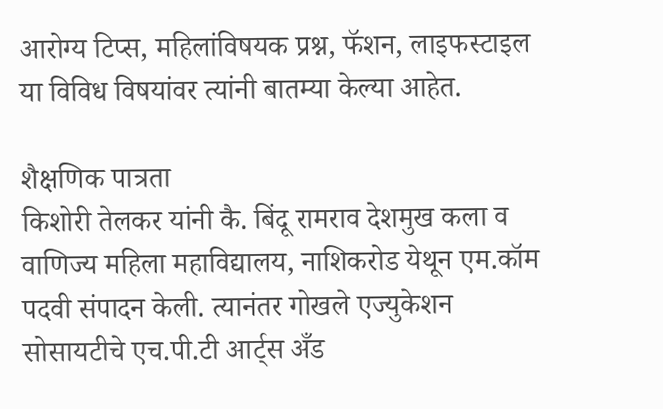आरोग्य टिप्स, महिलांविषयक प्रश्न, फॅशन, लाइफस्टाइल या विविध विषयांवर त्यांनी बातम्या केल्या आहेत.

शैक्षणिक पात्रता
किशोरी तेलकर यांनी कै. बिंदू रामराव देशमुख कला व वाणिज्य महिला महाविद्यालय, नाशिकरोड येथून एम.कॉम पदवी संपादन केली. त्यानंतर गोखले एज्युकेशन सोसायटीचे एच.पी.टी आर्ट्स अँड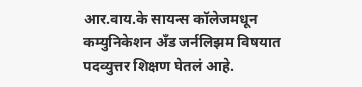आर.वाय.के सायन्स कॉलेजमधून कम्युनिकेशन अँड जर्नलिझम विषयात पदव्युत्तर शिक्षण घेतलं आहे.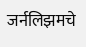जर्नलिझमचे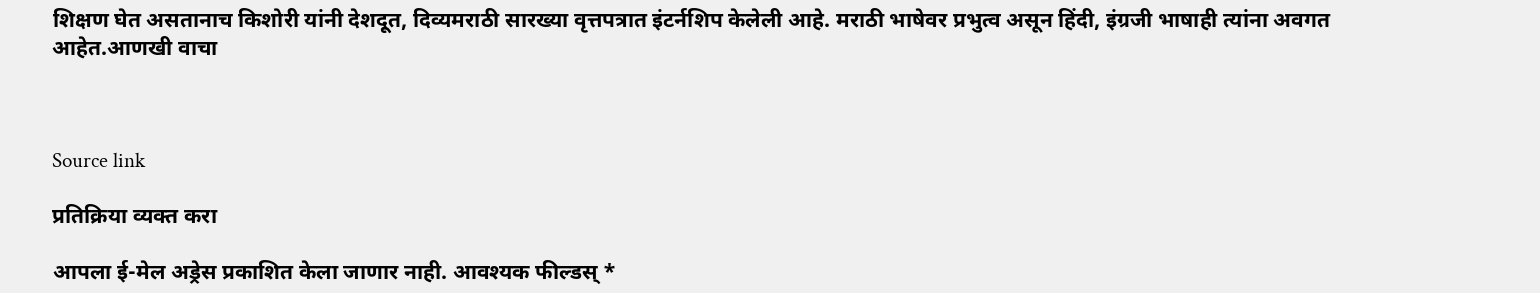शिक्षण घेत असतानाच किशोरी यांनी देशदूत, दिव्यमराठी सारख्या वृत्तपत्रात इंटर्नशिप केलेली आहे. मराठी भाषेवर प्रभुत्व असून हिंदी, इंग्रजी भाषाही त्यांना अवगत आहेत.आणखी वाचा



Source link

प्रतिक्रिया व्यक्त करा

आपला ई-मेल अड्रेस प्रकाशित केला जाणार नाही. आवश्यक फील्डस् *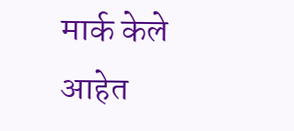मार्क केले आहेत